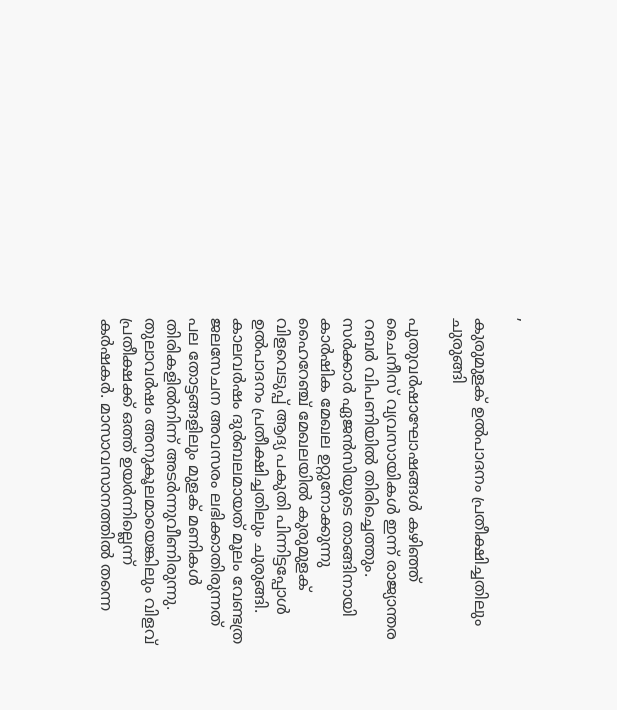,

കുരുമുളക്‌ ഉൽപാദനം പ്രതീക്ഷിച്ചതിലും ചുരുങ്ങി

പുതുവർഷാഘോഷങ്ങൾ കഴിഞ്ഞ്‌ ചൈനീസ്‌ വ്യവസായികൾ ഇന്ന്‌ രാജ്യാന്തര റബർ വിപണിയിൽ തിരിച്ചെത്തും. സർക്കാർ ഏജൻസിയുടെ താങ്ങിനായി കാർഷിക മേഖല ഉറ്റുനോക്കുന്നു ഹൈറേഞ്ച്‌ മേഖലയിൽ കുരുമുളക്‌ വിളവെടുപ്പ്‌ ആദ്യ പകുതി പിന്നിട്ടപ്പോൾ ഉൽപാദനം പ്രതീക്ഷിച്ചതിലും ചുരുങ്ങി. കാലവർഷം ദുർബലമായത്‌ മൂലം വേണ്ടത്ര ജലസേചന അവസരം ലഭിക്കാതിരുന്നത്‌ പല തോട്ടങ്ങളിലും മുളക്‌ മണികൾ തിരികളിൽനിന്ന് അടർന്നുവീണിരുന്നു. തുലാവർഷം അനുകൂലമായെങ്കിലും വിളവ്‌ പ്രതീക്ഷക്ക്‌ ഒത്ത്‌ ഉയർന്നില്ലെന്ന്‌ കർഷകർ. മാസാവസാനത്തിൽ തന്നെ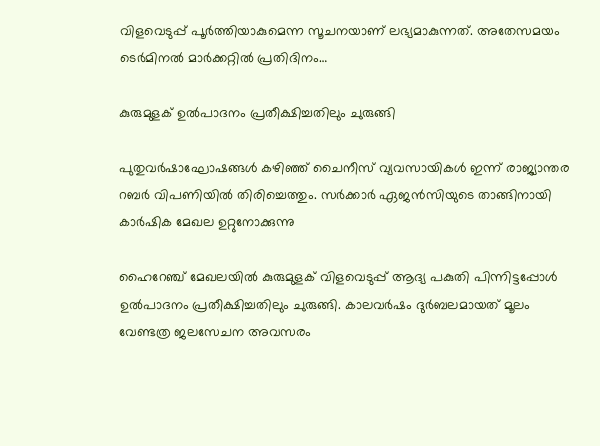വിളവെടുപ്പ്‌ പൂർത്തിയാകുമെന്ന സൂചനയാണ്‌ ലഭ്യമാകുന്നത്‌. അതേസമയം ടെർമിനൽ മാർക്കറ്റിൽ പ്രതിദിനം…

കുരുമുളക്‌ ഉൽപാദനം പ്രതീക്ഷിച്ചതിലും ചുരുങ്ങി

പുതുവർഷാഘോഷങ്ങൾ കഴിഞ്ഞ്‌ ചൈനീസ്‌ വ്യവസായികൾ ഇന്ന്‌ രാജ്യാന്തര റബർ വിപണിയിൽ തിരിച്ചെത്തും. സർക്കാർ ഏജൻസിയുടെ താങ്ങിനായി കാർഷിക മേഖല ഉറ്റുനോക്കുന്നു

ഹൈറേഞ്ച്‌ മേഖലയിൽ കുരുമുളക്‌ വിളവെടുപ്പ്‌ ആദ്യ പകുതി പിന്നിട്ടപ്പോൾ ഉൽപാദനം പ്രതീക്ഷിച്ചതിലും ചുരുങ്ങി. കാലവർഷം ദുർബലമായത്‌ മൂലം വേണ്ടത്ര ജലസേചന അവസരം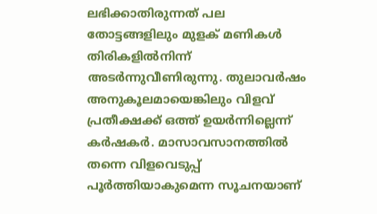ലഭിക്കാതിരുന്നത്‌ പല തോട്ടങ്ങളിലും മുളക്‌ മണികൾ തിരികളിൽനിന്ന് അടർന്നുവീണിരുന്നു. തുലാവർഷം അനുകൂലമായെങ്കിലും വിളവ്‌ പ്രതീക്ഷക്ക്‌ ഒത്ത്‌ ഉയർന്നില്ലെന്ന്‌ കർഷകർ. മാസാവസാനത്തിൽ തന്നെ വിളവെടുപ്പ്‌ പൂർത്തിയാകുമെന്ന സൂചനയാണ്‌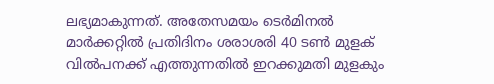ലഭ്യമാകുന്നത്‌. അതേസമയം ടെർമിനൽ മാർക്കറ്റിൽ പ്രതിദിനം ശരാശരി 40 ടൺ മുളക്‌ വിൽപനക്ക്‌ എത്തുന്നതിൽ ഇറക്കുമതി മുളകും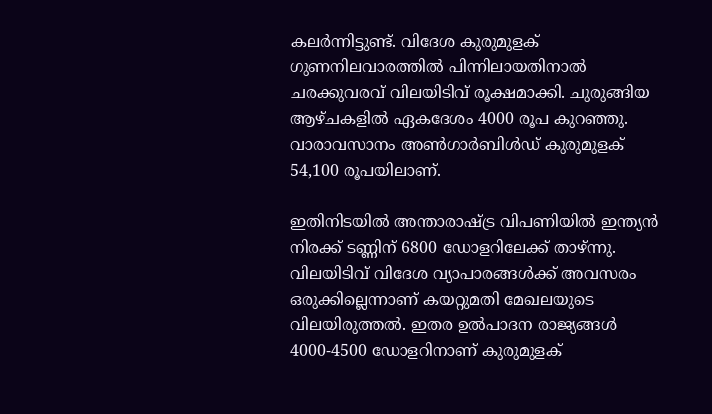കലർന്നിട്ടുണ്ട്‌. വിദേശ കുരുമുളക്‌ ഗുണനിലവാരത്തിൽ പിന്നിലായതിനാൽ ചരക്കുവരവ്‌ വിലയിടിവ്‌ രൂക്ഷമാക്കി. ചുരുങ്ങിയ ആഴ്‌ചകളിൽ ഏകദേശം 4000 രൂപ കുറഞ്ഞു. വാരാവസാനം അൺഗാർബിൾഡ്‌ കുരുമുളക്‌ 54,100 രൂപയിലാണ്‌.

ഇതിനിടയിൽ അന്താരാഷ്‌ട്ര വിപണിയിൽ ഇന്ത്യൻ നിരക്ക്‌ ടണ്ണിന്‌ 6800 ഡോളറിലേക്ക്‌ താഴ്‌ന്നു. വിലയിടിവ്‌ വിദേശ വ്യാപാരങ്ങൾക്ക്‌ അവസരം ഒരുക്കില്ലെന്നാണ്‌ കയറ്റുമതി മേഖലയുടെ വിലയിരുത്തൽ. ഇതര ഉൽപാദന രാജ്യങ്ങൾ 4000-4500 ഡോളറിനാണ്‌ കുരുമുളക്‌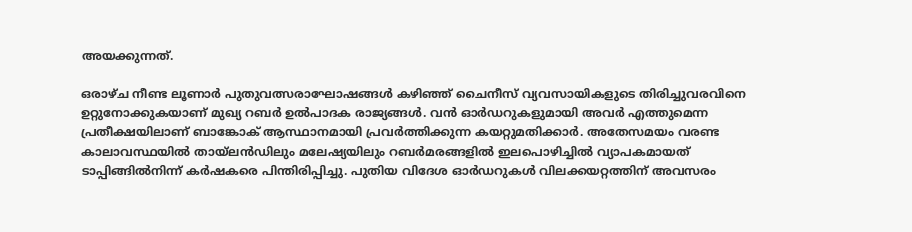അയക്കുന്നത്.

ഒരാഴ്‌ച നീണ്ട ലൂണാർ പുതുവത്സരാഘോഷങ്ങൾ കഴിഞ്ഞ്‌ ചൈനീസ്‌ വ്യവസായികളുടെ തിരിച്ചുവരവിനെ ഉറ്റുനോക്കുകയാണ്‌ മുഖ്യ റബർ ഉൽപാദക രാജ്യങ്ങൾ. വൻ ഓർഡറുകളുമായി അവർ എത്തുമെന്ന പ്രതീക്ഷയിലാണ്‌ ബാങ്കോക് ആസ്ഥാനമായി പ്രവർത്തിക്കുന്ന കയറ്റുമതിക്കാർ. അതേസമയം വരണ്ട കാലാവസ്ഥയിൽ തായ്‌ലൻഡിലും മലേഷ്യയിലും റബർമരങ്ങളിൽ ഇലപൊഴിച്ചിൽ വ്യാപകമായത്‌ ടാപ്പിങ്ങിൽനിന്ന് കർഷകരെ പിന്തിരിപ്പിച്ചു. പുതിയ വിദേശ ഓർഡറുകൾ വിലക്കയറ്റത്തിന്‌ അവസരം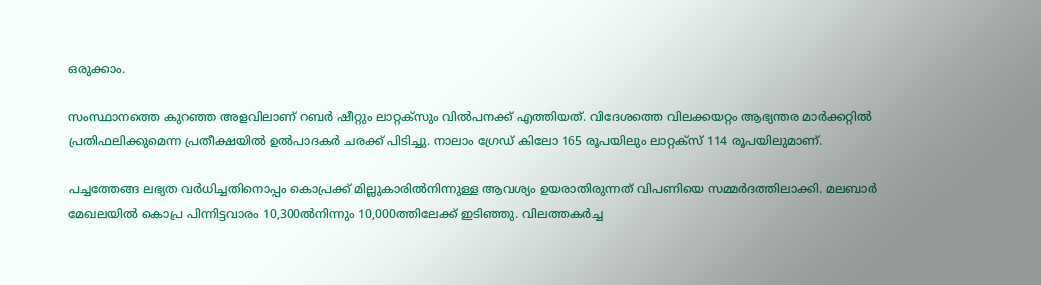ഒരുക്കാം.

സംസ്ഥാനത്തെ കുറഞ്ഞ അളവിലാണ്‌ റബർ ഷീറ്റും ലാറ്റക്‌സും വിൽപനക്ക്‌ എത്തിയത്‌. വിദേശത്തെ വിലക്കയറ്റം ആഭ്യന്തര മാർക്കറ്റിൽ പ്രതിഫലിക്കുമെന്ന പ്രതീക്ഷയിൽ ഉൽപാദകർ ചരക്ക്‌ പിടിച്ചു. നാലാം ഗ്രേഡ്‌ കിലോ 165 രൂപയിലും ലാറ്റക്‌സ്‌ 114 രൂപയിലുമാണ്‌.

പച്ചത്തേങ്ങ ലഭ്യത വർധിച്ചതിനൊപ്പം കൊപ്രക്ക്‌ മില്ലുകാരിൽനിന്നുള്ള ആവശ്യം ഉയരാതിരുന്നത്‌ വിപണിയെ സമ്മർദത്തിലാക്കി. മലബാർ മേഖലയിൽ കൊപ്ര പിന്നിട്ടവാരം 10,300ൽനിന്നും 10,000ത്തിലേക്ക്‌ ഇടിഞ്ഞു. വിലത്തകർച്ച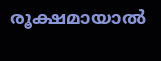രൂക്ഷമായാൽ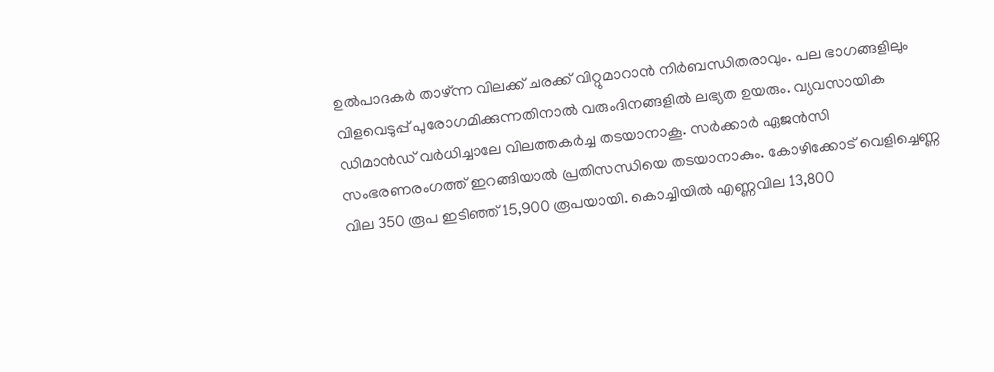ഉൽപാദകർ താഴ്‌ന്ന വിലക്ക്‌ ചരക്ക്‌ വിറ്റുമാറാൻ നിർബന്ധിതരാവും. പല ഭാഗങ്ങളിലും വിളവെടുപ്പ്‌ പുരോഗമിക്കുന്നതിനാൽ വരുംദിനങ്ങളിൽ ലഭ്യത ഉയരും. വ്യവസായിക ഡിമാൻഡ് വർധിച്ചാലേ വിലത്തകർച്ച തടയാനാകൂ. സർക്കാർ ഏജൻസി സംഭരണരംഗത്ത്‌ ഇറങ്ങിയാൽ പ്രതിസന്ധിയെ തടയാനാകും. കോഴിക്കോട്‌ വെളിച്ചെണ്ണ വില 350 രൂപ ഇടിഞ്ഞ്‌ 15,900 രൂപയായി. കൊച്ചിയിൽ എണ്ണവില 13,800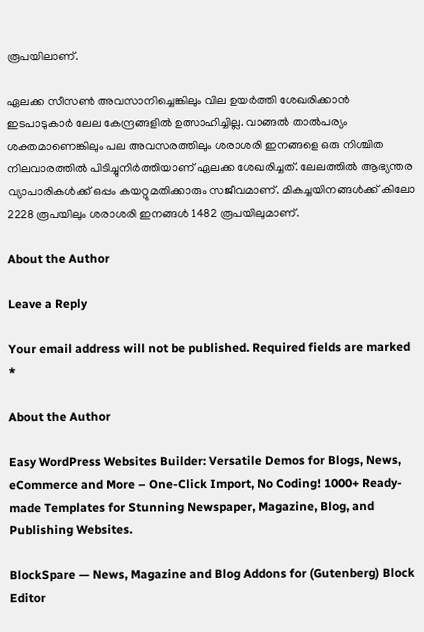രൂപയിലാണ്‌.

ഏലക്ക സീസൺ അവസാനിച്ചെങ്കിലും വില ഉയർത്തി ശേഖരിക്കാൻ ഇടപാടുകാർ ലേല കേന്ദ്രങ്ങളിൽ ഉത്സാഹിച്ചില്ല. വാങ്ങൽ താൽപര്യം ശക്തമാണെങ്കിലും പല അവസരത്തിലും ശരാശരി ഇനങ്ങളെ ഒരു നിശ്ചിത നിലവാരത്തിൽ പിടിച്ചുനിർത്തിയാണ്‌ ഏലക്ക ശേഖരിച്ചത്‌. ലേലത്തിൽ ആഭ്യന്തര വ്യാപാരികൾക്ക്‌ ഒപ്പം കയറ്റുമതിക്കാരും സജീവമാണ്‌. മികച്ചയിനങ്ങൾക്ക്‌ കിലോ 2228 രൂപയിലും ശരാശരി ഇനങ്ങൾ 1482 രൂപയിലുമാണ്‌.

About the Author

Leave a Reply

Your email address will not be published. Required fields are marked *

About the Author

Easy WordPress Websites Builder: Versatile Demos for Blogs, News, eCommerce and More – One-Click Import, No Coding! 1000+ Ready-made Templates for Stunning Newspaper, Magazine, Blog, and Publishing Websites.

BlockSpare — News, Magazine and Blog Addons for (Gutenberg) Block Editor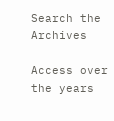Search the Archives

Access over the years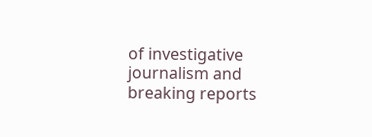of investigative journalism and breaking reports